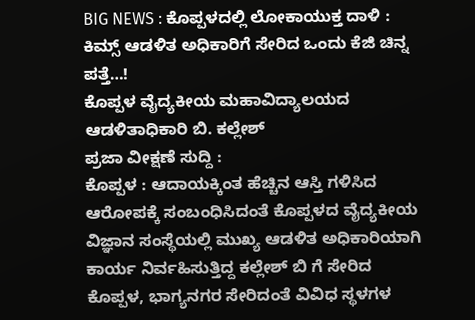BIG NEWS : ಕೊಪ್ಪಳದಲ್ಲಿ ಲೋಕಾಯುಕ್ತ ದಾಳಿ : ಕಿಮ್ಸ್ ಆಡಳಿತ ಅಧಿಕಾರಿಗೆ ಸೇರಿದ ಒಂದು ಕೆಜಿ ಚಿನ್ನ ಪತ್ತೆ…!
ಕೊಪ್ಪಳ ವೈದ್ಯಕೀಯ ಮಹಾವಿದ್ಯಾಲಯದ ಆಡಳಿತಾಧಿಕಾರಿ ಬಿ. ಕಲ್ಲೇಶ್
ಪ್ರಜಾ ವೀಕ್ಷಣೆ ಸುದ್ದಿ :
ಕೊಪ್ಪಳ : ಆದಾಯಕ್ಕಿಂತ ಹೆಚ್ಚಿನ ಆಸ್ತಿ ಗಳಿಸಿದ ಆರೋಪಕ್ಕೆ ಸಂಬಂಧಿಸಿದಂತೆ ಕೊಪ್ಪಳದ ವೈದ್ಯಕೀಯ ವಿಜ್ಞಾನ ಸಂಸ್ಥೆಯಲ್ಲಿ ಮುಖ್ಯ ಆಡಳಿತ ಅಧಿಕಾರಿಯಾಗಿ ಕಾರ್ಯ ನಿರ್ವಹಿಸುತ್ತಿದ್ದ ಕಲ್ಲೇಶ್ ಬಿ ಗೆ ಸೇರಿದ ಕೊಪ್ಪಳ, ಭಾಗ್ಯನಗರ ಸೇರಿದಂತೆ ವಿವಿಧ ಸ್ಥಳಗಳ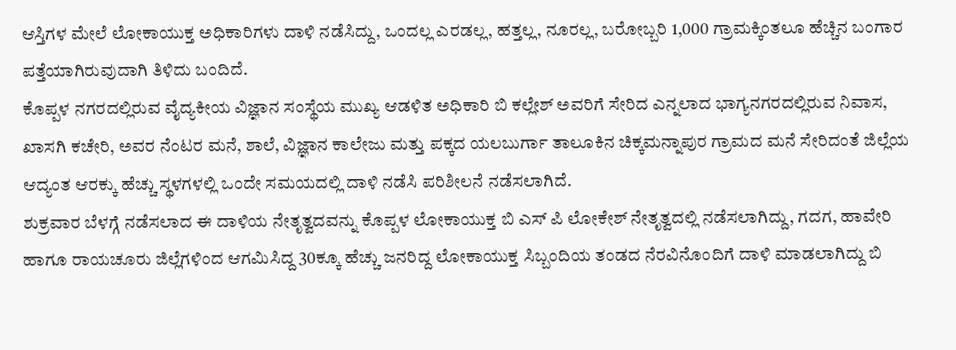ಆಸ್ತಿಗಳ ಮೇಲೆ ಲೋಕಾಯುಕ್ತ ಅಧಿಕಾರಿಗಳು ದಾಳಿ ನಡೆಸಿದ್ದು, ಒಂದಲ್ಲ ಎರಡಲ್ಲ, ಹತ್ತಲ್ಲ, ನೂರಲ್ಲ, ಬರೋಬ್ಬರಿ 1,000 ಗ್ರಾಮಕ್ಕಿಂತಲೂ ಹೆಚ್ಚಿನ ಬಂಗಾರ ಪತ್ತೆಯಾಗಿರುವುದಾಗಿ ತಿಳಿದು ಬಂದಿದೆ.
ಕೊಪ್ಪಳ ನಗರದಲ್ಲಿರುವ ವೈದ್ಯಕೀಯ ವಿಜ್ಞಾನ ಸಂಸ್ಥೆಯ ಮುಖ್ಯ ಆಡಳಿತ ಅಧಿಕಾರಿ ಬಿ ಕಲ್ಲೇಶ್ ಅವರಿಗೆ ಸೇರಿದ ಎನ್ನಲಾದ ಭಾಗ್ಯನಗರದಲ್ಲಿರುವ ನಿವಾಸ, ಖಾಸಗಿ ಕಚೇರಿ, ಅವರ ನೆಂಟರ ಮನೆ, ಶಾಲೆ, ವಿಜ್ಞಾನ ಕಾಲೇಜು ಮತ್ತು ಪಕ್ಕದ ಯಲಬುರ್ಗಾ ತಾಲೂಕಿನ ಚಿಕ್ಕಮನ್ನಾಪುರ ಗ್ರಾಮದ ಮನೆ ಸೇರಿದಂತೆ ಜಿಲ್ಲೆಯ ಆದ್ಯಂತ ಆರಕ್ಕು ಹೆಚ್ಚು ಸ್ಥಳಗಳಲ್ಲಿ ಒಂದೇ ಸಮಯದಲ್ಲಿ ದಾಳಿ ನಡೆಸಿ ಪರಿಶೀಲನೆ ನಡೆಸಲಾಗಿದೆ.
ಶುಕ್ರವಾರ ಬೆಳಗ್ಗೆ ನಡೆಸಲಾದ ಈ ದಾಳಿಯ ನೇತೃತ್ವದವನ್ನು ಕೊಪ್ಪಳ ಲೋಕಾಯುಕ್ತ ಬಿ ಎಸ್ ಪಿ ಲೋಕೇಶ್ ನೇತೃತ್ವದಲ್ಲಿ ನಡೆಸಲಾಗಿದ್ದು, ಗದಗ, ಹಾವೇರಿ ಹಾಗೂ ರಾಯಚೂರು ಜಿಲ್ಲೆಗಳಿಂದ ಆಗಮಿಸಿದ್ದ 30ಕ್ಕೂ ಹೆಚ್ಚು ಜನರಿದ್ದ ಲೋಕಾಯುಕ್ತ ಸಿಬ್ಬಂದಿಯ ತಂಡದ ನೆರವಿನೊಂದಿಗೆ ದಾಳಿ ಮಾಡಲಾಗಿದ್ದು ಬಿ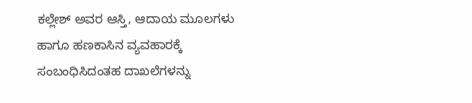ಕಲ್ಲೇಶ್ ಅವರ ಆಸ್ತಿ, ಆದಾಯ ಮೂಲಗಳು ಹಾಗೂ ಹಣಕಾಸಿನ ವ್ಯವಹಾರಕ್ಕೆ ಸಂಬಂಧಿಸಿದಂತಹ ದಾಖಲೆಗಳನ್ನು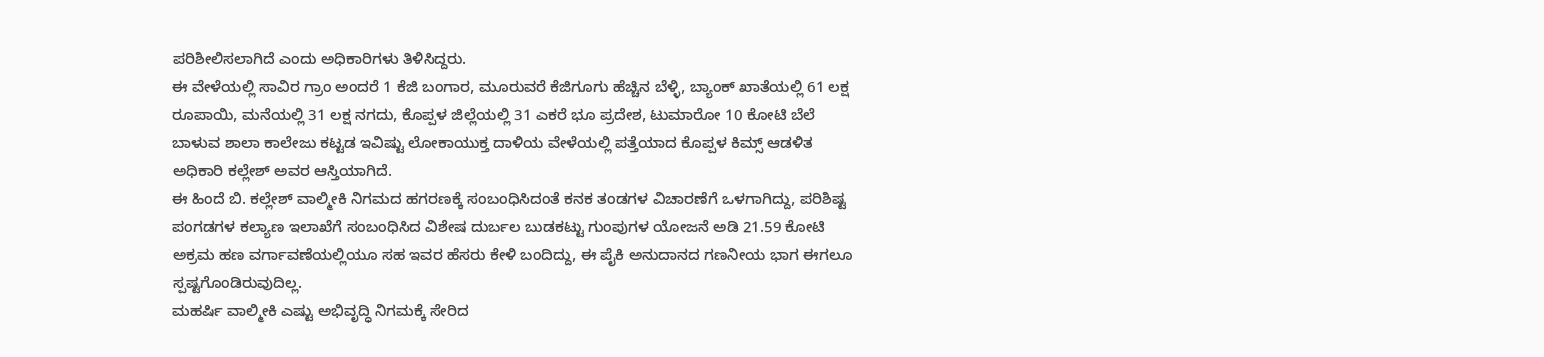ಪರಿಶೀಲಿಸಲಾಗಿದೆ ಎಂದು ಅಧಿಕಾರಿಗಳು ತಿಳಿಸಿದ್ದರು.
ಈ ವೇಳೆಯಲ್ಲಿ ಸಾವಿರ ಗ್ರಾಂ ಅಂದರೆ 1 ಕೆಜಿ ಬಂಗಾರ, ಮೂರುವರೆ ಕೆಜಿಗೂಗು ಹೆಚ್ಚಿನ ಬೆಳ್ಳಿ, ಬ್ಯಾಂಕ್ ಖಾತೆಯಲ್ಲಿ 61 ಲಕ್ಷ ರೂಪಾಯಿ, ಮನೆಯಲ್ಲಿ 31 ಲಕ್ಷ ನಗದು, ಕೊಪ್ಪಳ ಜಿಲ್ಲೆಯಲ್ಲಿ 31 ಎಕರೆ ಭೂ ಪ್ರದೇಶ, ಟುಮಾರೋ 10 ಕೋಟಿ ಬೆಲೆ ಬಾಳುವ ಶಾಲಾ ಕಾಲೇಜು ಕಟ್ಟಡ ಇವಿಷ್ಟು ಲೋಕಾಯುಕ್ತ ದಾಳಿಯ ವೇಳೆಯಲ್ಲಿ ಪತ್ತೆಯಾದ ಕೊಪ್ಪಳ ಕಿಮ್ಸ್ ಆಡಳಿತ ಅಧಿಕಾರಿ ಕಲ್ಲೇಶ್ ಅವರ ಆಸ್ತಿಯಾಗಿದೆ.
ಈ ಹಿಂದೆ ಬಿ. ಕಲ್ಲೇಶ್ ವಾಲ್ಮೀಕಿ ನಿಗಮದ ಹಗರಣಕ್ಕೆ ಸಂಬಂಧಿಸಿದಂತೆ ಕನಕ ತಂಡಗಳ ವಿಚಾರಣೆಗೆ ಒಳಗಾಗಿದ್ದು, ಪರಿಶಿಷ್ಟ ಪಂಗಡಗಳ ಕಲ್ಯಾಣ ಇಲಾಖೆಗೆ ಸಂಬಂಧಿಸಿದ ವಿಶೇಷ ದುರ್ಬಲ ಬುಡಕಟ್ಟು ಗುಂಪುಗಳ ಯೋಜನೆ ಅಡಿ 21.59 ಕೋಟಿ ಅಕ್ರಮ ಹಣ ವರ್ಗಾವಣೆಯಲ್ಲಿಯೂ ಸಹ ಇವರ ಹೆಸರು ಕೇಳಿ ಬಂದಿದ್ದು, ಈ ಪೈಕಿ ಅನುದಾನದ ಗಣನೀಯ ಭಾಗ ಈಗಲೂ ಸ್ಪಷ್ಟಗೊಂಡಿರುವುದಿಲ್ಲ.
ಮಹರ್ಷಿ ವಾಲ್ಮೀಕಿ ಎಷ್ಟು ಅಭಿವೃದ್ಧಿ ನಿಗಮಕ್ಕೆ ಸೇರಿದ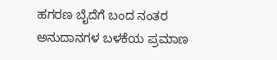ಹಗರಣ ಬೈದೆಗೆ ಬಂದ ನಂತರ ಅನುದಾನಗಳ ಬಳಕೆಯ ಪ್ರಮಾಣ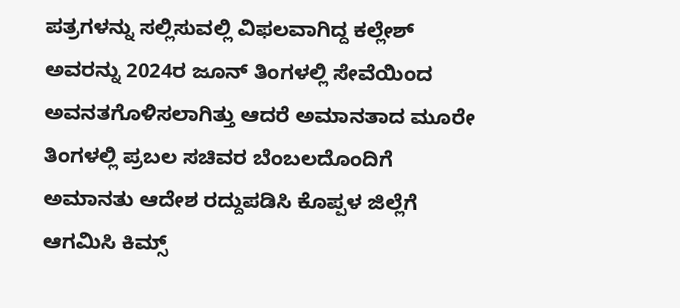ಪತ್ರಗಳನ್ನು ಸಲ್ಲಿಸುವಲ್ಲಿ ವಿಫಲವಾಗಿದ್ದ ಕಲ್ಲೇಶ್ ಅವರನ್ನು 2024ರ ಜೂನ್ ತಿಂಗಳಲ್ಲಿ ಸೇವೆಯಿಂದ ಅವನತಗೊಳಿಸಲಾಗಿತ್ತು ಆದರೆ ಅಮಾನತಾದ ಮೂರೇ ತಿಂಗಳಲ್ಲಿ ಪ್ರಬಲ ಸಚಿವರ ಬೆಂಬಲದೊಂದಿಗೆ ಅಮಾನತು ಆದೇಶ ರದ್ದುಪಡಿಸಿ ಕೊಪ್ಪಳ ಜಿಲ್ಲೆಗೆ ಆಗಮಿಸಿ ಕಿಮ್ಸ್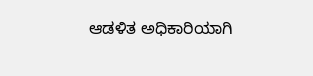ಆಡಳಿತ ಅಧಿಕಾರಿಯಾಗಿ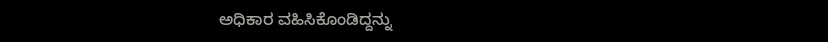ಅಧಿಕಾರ ವಹಿಸಿಕೊಂಡಿದ್ದನ್ನು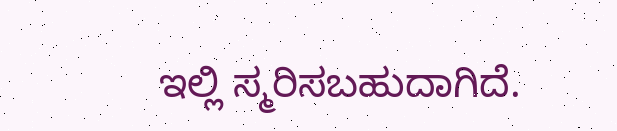ಇಲ್ಲಿ ಸ್ಮರಿಸಬಹುದಾಗಿದೆ.